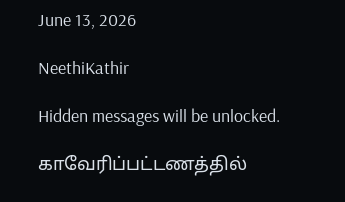June 13, 2026

NeethiKathir

Hidden messages will be unlocked.

காவேரிப்பட்டணத்தில்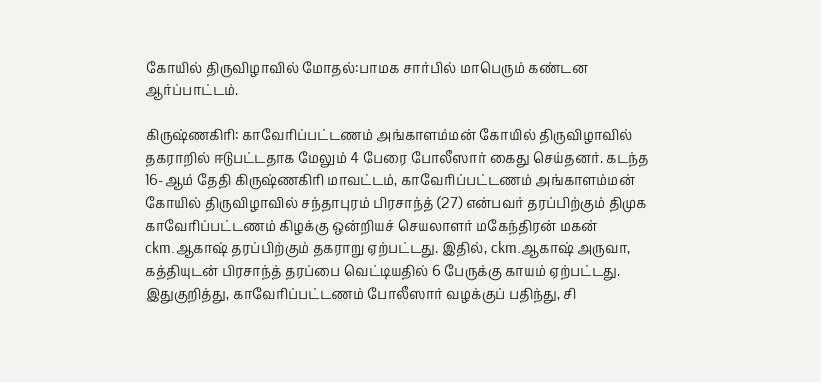கோயில் திருவிழாவில் மோதல்:பாமக சார்பில் மாபெரும் கண்டன ஆர்ப்பாட்டம்.

கிருஷ்ணகிரி: காவேரிப்பட்டணம் அங்காளம்மன் கோயில் திருவிழாவில் தகராறில் ஈடுபட்டதாக மேலும் 4 பேரை போலீஸார் கைது செய்தனர். கடந்த 16-ஆம் தேதி கிருஷ்ணகிரி மாவட்டம், காவேரிப்பட்டணம் அங்காளம்மன் கோயில் திருவிழாவில் சந்தாபுரம் பிரசாந்த் (27) என்பவர் தரப்பிற்கும் திமுக காவேரிப்பட்டணம் கிழக்கு ஒன்றியச் செயலாளர் மகேந்திரன் மகன் ckm.ஆகாஷ் தரப்பிற்கும் தகராறு ஏற்பட்டது. இதில், ckm.ஆகாஷ் அருவா, கத்தியுடன் பிரசாந்த் தரப்பை வெட்டியதில் 6 பேருக்கு காயம் ஏற்பட்டது. இதுகுறித்து, காவேரிப்பட்டணம் போலீஸார் வழக்குப் பதிந்து, சி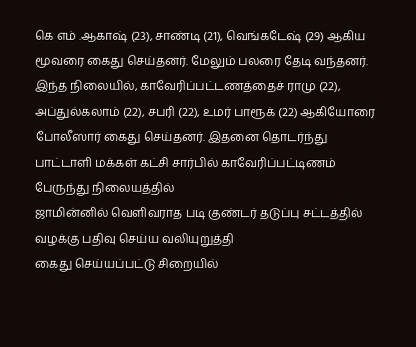கெ எம் .ஆகாஷ் (23), சாண்டி (21), வெங்கடேஷ் (29) ஆகிய மூவரை கைது செய்தனர். மேலும் பலரை தேடி வந்தனர். இந்த நிலையில், காவேரிப்பட்டணத்தைச் ராமு (22), அப்துல்கலாம் (22), சபரி (22), உமர் பாரூக் (22) ஆகியோரை போலீஸார் கைது செய்தனர். இதனை தொடர்ந்து பாட்டாளி மக்கள் கட்சி சார்பில் காவேரிப்பட்டிணம் பேருந்து நிலையத்தில்
ஜாமின்னில் வெளிவராத படி குண்டர் தடுப்பு சட்டத்தில் வழக்கு பதிவு செய்ய வலியுறுத்தி
கைது செய்யப்பட்டு சிறையில்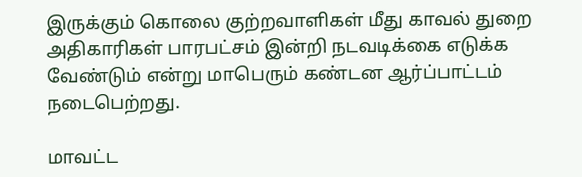இருக்கும் கொலை குற்றவாளிகள் மீது காவல் துறை அதிகாரிகள் பாரபட்சம் இன்றி நடவடிக்கை எடுக்க வேண்டும் என்று மாபெரும் கண்டன ஆர்ப்பாட்டம் நடைபெற்றது.

மாவட்ட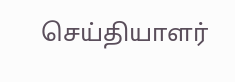செய்தியாளர்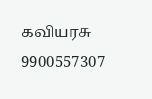கவியரசு 9900557307